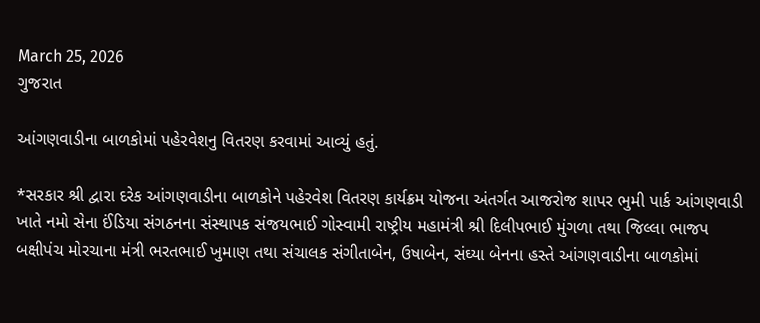March 25, 2026
ગુજરાત

આંગણવાડીના બાળકોમાં પહેરવેશનુ વિતરણ કરવામાં આવ્યું હતું.

*સરકાર શ્રી દ્વારા દરેક આંગણવાડીના બાળકોને પહેરવેશ વિતરણ કાર્યક્રમ યોજના અંતર્ગત આજરોજ શાપર ભુમી પાર્ક આંગણવાડી ખાતે નમો સેના ઈંડિયા સંગઠનના સંસ્થાપક સંજયભાઈ ગોસ્વામી રાષ્ટ્રીય મહામંત્રી શ્રી દિલીપભાઈ મુંગળા તથા જિલ્લા ભાજપ બક્ષીપંચ મોરચાના મંત્રી ભરતભાઈ ખુમાણ તથા સંચાલક સંગીતાબેન, ઉષાબેન, સંઘ્યા બેનના હસ્તે આંગણવાડીના બાળકોમાં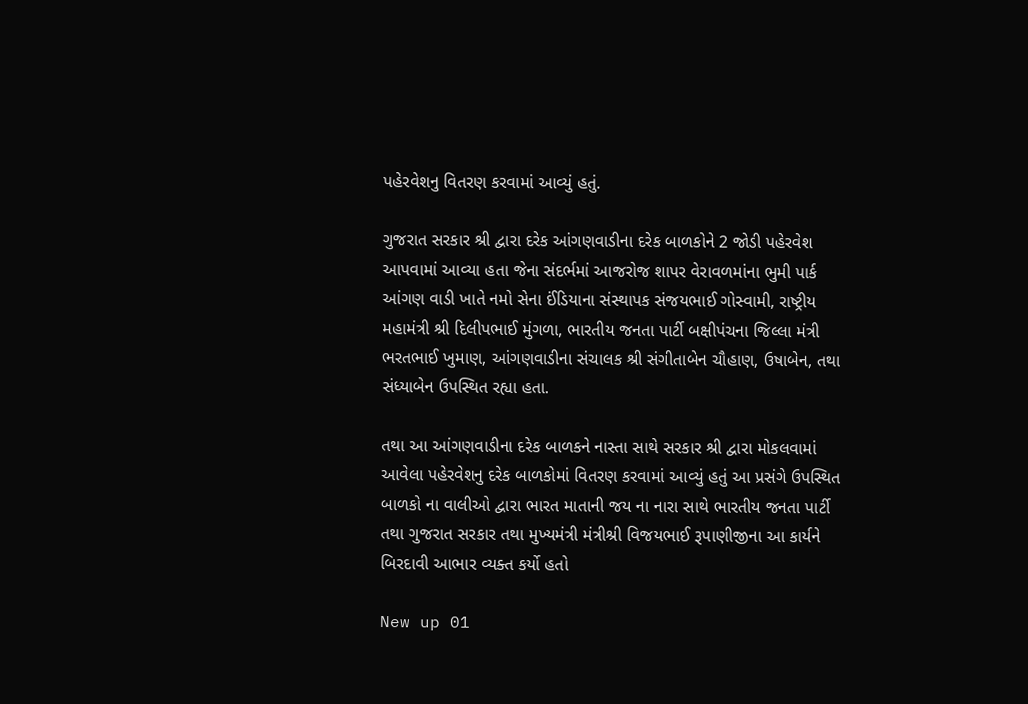પહેરવેશનુ વિતરણ કરવામાં આવ્યું હતું.

ગુજરાત સરકાર શ્રી દ્વારા દરેક આંગણવાડીના દરેક બાળકોને 2 જોડી પહેરવેશ આપવામાં આવ્યા હતા જેના સંદર્ભમાં આજરોજ શાપર વેરાવળમાંના ભુમી પાર્ક આંગણ વાડી ખાતે નમો સેના ઈંડિયાના સંસ્થાપક સંજયભાઈ ગોસ્વામી, રાષ્ટ્રીય મહામંત્રી શ્રી દિલીપભાઈ મુંગળા, ભારતીય જનતા પાર્ટી બક્ષીપંચના જિલ્લા મંત્રી ભરતભાઈ ખુમાણ, આંગણવાડીના સંચાલક શ્રી સંગીતાબેન ચૌહાણ, ઉષાબેન, તથા સંધ્યાબેન ઉપસ્થિત રહ્યા હતા.

તથા આ આંગણવાડીના દરેક બાળકને નાસ્તા સાથે સરકાર શ્રી દ્વારા મોકલવામાં આવેલા પહેરવેશનુ દરેક બાળકોમાં વિતરણ કરવામાં આવ્યું હતું આ પ્રસંગે ઉપસ્થિત બાળકો ના વાલીઓ દ્વારા ભારત માતાની જય ના નારા સાથે ભારતીય જનતા પાર્ટી તથા ગુજરાત સરકાર તથા મુખ્યમંત્રી મંત્રીશ્રી વિજયભાઈ રૂપાણીજીના આ કાર્યને બિરદાવી આભાર વ્યક્ત કર્યો હતો

New up 01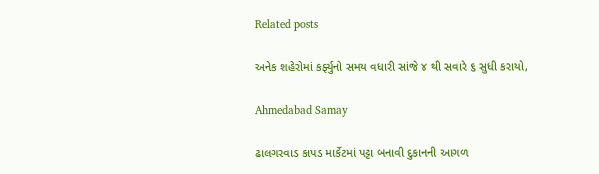Related posts

અનેક શહેરોમાં કર્ફ્યુનો સમય વધારી સાંજે ૪ થી સવારે ૬ સુધી કરાયો,

Ahmedabad Samay

ઢાલગરવાડ કાપડ માર્કેટમાં પટ્ટા બનાવી દુકાનની આગળ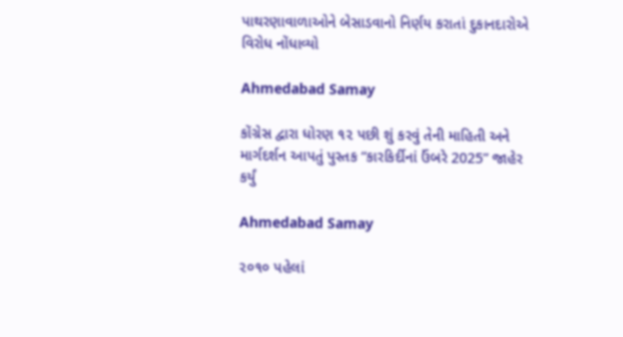પાથરણાવાળાઓને બેસાડવાનો નિર્ણય કરાતાં દુકાનદારોએ વિરોધ નોંધાવ્યો

Ahmedabad Samay

કોંગ્રેસ દ્વારા ધોરણ ૧૨ પછી શું કરવું તેની માહિતી અને માર્ગદર્શન આપતું પુસ્તક “કારકિર્દીનાં ઉંબરે 2025” જાહેર કર્યું

Ahmedabad Samay

૨૦૧૦ પહેલાં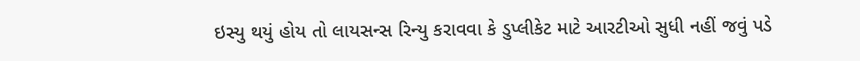ઇસ્યુ થયું હોય તો લાયસન્સ રિન્યુ કરાવવા કે ડુપ્લીકેટ માટે આરટીઓ સુધી નહીં જવું પડે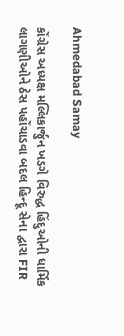Ahmedabad Samay

કોંગ્રેસ અધ્યક્ષ મલ્લિકાર્જુન ખડગે વિરુદ્ધ હિંદુઓની ધાર્મિક લાગણીઓને ઠેસ પહોંચાડવા બદલ હિન્દૂ સેના દ્વારા FIR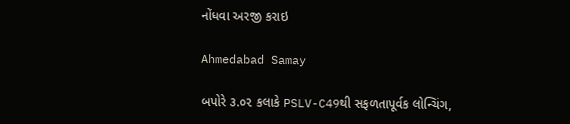નોંધવા અરજી કરાઇ

Ahmedabad Samay

બપોરે ૩.૦૨ કલાકે PSLV-C49થી સફળતાપૂર્વક લોન્ચિંગ,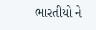ભારતીયો ને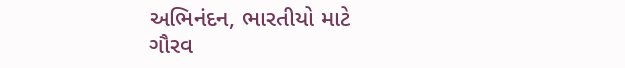અભિનંદન, ભારતીયો માટે ગૌરવ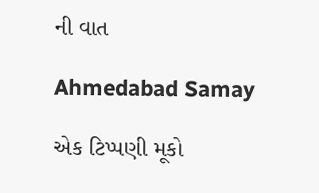ની વાત

Ahmedabad Samay

એક ટિપ્પણી મૂકો